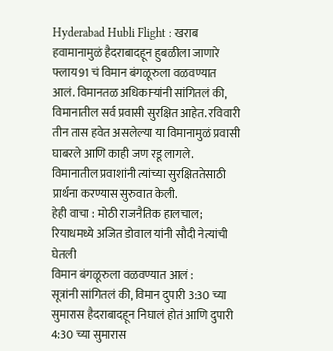Hyderabad Hubli Flight : खराब हवामानामुळं हैदराबादहून हुबळीला जाणारे फ्लाय91 चं विमान बंगळूरुला वळवण्यात आलं. विमानतळ अधिकाऱ्यांनी सांगितलं की, विमानातील सर्व प्रवासी सुरक्षित आहेत. रविवारी तीन तास हवेत असलेल्या या विमानामुळं प्रवासी घाबरले आणि काही जण रडू लागले. विमानातील प्रवाशांनी त्यांच्या सुरक्षिततेसाठी प्रार्थना करण्यास सुरुवात केली.
हेही वाचा : मोठी राजनैतिक हालचाल; रियाधमध्ये अजित डोवाल यांनी सौदी नेत्यांची घेतली
विमान बंगळूरुला वळवण्यात आलं :
सूत्रांनी सांगितलं की, विमान दुपारी 3:30 च्या सुमारास हैदराबादहून निघालं होतं आणि दुपारी 4:30 च्या सुमारास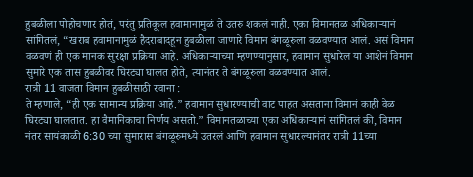हुबळीला पोहोचणार होतं, परंतु प्रतिकूल हवामानामुळं ते उतरु शकलं नाही. एका विमानतळ अधिकाऱ्यानं सांगितलं, “खराब हवामानामुळं हैदराबादहून हुबळीला जाणारे विमान बंगळूरुला वळवण्यात आलं. असं विमान वळवणं ही एक मानक सुरक्षा प्रक्रिया आहे. अधिकाऱ्याच्या म्हणण्यानुसार, हवामान सुधारेल या आशेनं विमान सुमारे एक तास हुबळीवर घिरट्या घालत होते, त्यानंतर ते बंगळूरुला वळवण्यात आलं.
रात्री 11 वाजता विमान हुबळीसाठी रवाना :
ते म्हणाले, “ही एक सामान्य प्रक्रिया आहे.” हवामान सुधारण्याची वाट पाहत असताना विमानं काही वेळ घिरट्या घालतात. हा वैमानिकाचा निर्णय असतो.” विमानतळाच्या एका अधिकाऱ्यानं सांगितलं की, विमान नंतर सायंकाळी 6:30 च्या सुमारास बंगळूरुमध्ये उतरलं आणि हवामान सुधारल्यानंतर रात्री 11च्या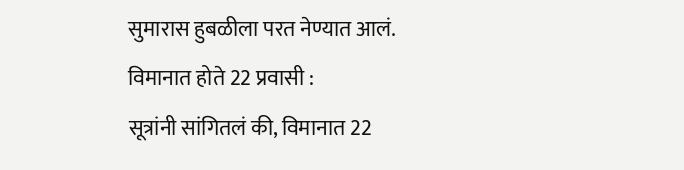सुमारास हुबळीला परत नेण्यात आलं.
विमानात होते 22 प्रवासी :
सूत्रांनी सांगितलं की, विमानात 22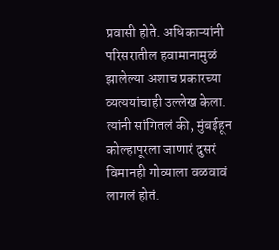प्रवासी होते. अधिकाऱ्यांनी परिसरातील हवामानामुळं झालेल्या अशाच प्रकारच्या व्यत्ययांचाही उल्लेख केला. त्यांनी सांगितलं की, मुंबईहून कोल्हापूरला जाणारं दुसरं विमानही गोव्याला वळवावं लागलं होतं.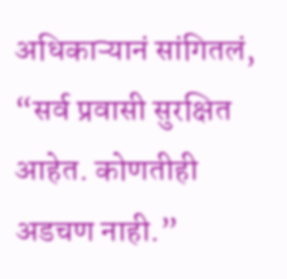अधिकाऱ्यानं सांगितलं, “सर्व प्रवासी सुरक्षित आहेत. कोणतीही अडचण नाही.”